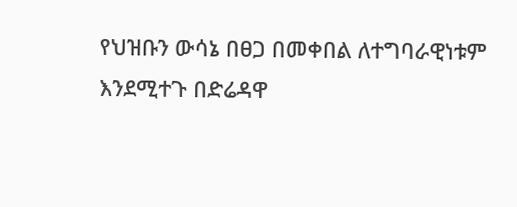የህዝቡን ውሳኔ በፀጋ በመቀበል ለተግባራዊነቱም እንደሚተጉ በድሬዳዋ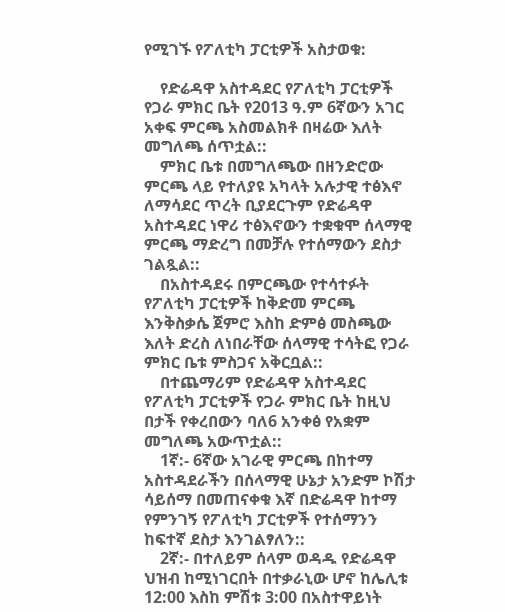የሚገኙ የፖለቲካ ፓርቲዎች አስታወቁ:

    የድሬዳዋ አስተዳደር የፖለቲካ ፓርቲዎች የጋራ ምክር ቤት የ2013 ዓ.ም 6ኛውን አገር አቀፍ ምርጫ አስመልክቶ በዛሬው እለት መግለጫ ሰጥቷል::
    ምክር ቤቱ በመግለጫው በዘንድሮው ምርጫ ላይ የተለያዩ አካላት አሉታዊ ተፅእኖ ለማሳደር ጥረት ቢያደርጉም የድሬዳዋ አስተዳደር ነዋሪ ተፅእኖውን ተቋቁሞ ሰላማዊ ምርጫ ማድረግ በመቻሉ የተሰማውን ደስታ ገልጿል::
    በአስተዳደሩ በምርጫው የተሳተፉት የፖለቲካ ፓርቲዎች ከቅድመ ምርጫ እንቅስቃሴ ጀምሮ እስከ ድምፅ መስጫው እለት ድረስ ለነበራቸው ሰላማዊ ተሳትፎ የጋራ ምክር ቤቱ ምስጋና አቅርቧል::
    በተጨማሪም የድሬዳዋ አስተዳደር የፖለቲካ ፓርቲዎች የጋራ ምክር ቤት ከዚህ በታች የቀረበውን ባለ6 አንቀፅ የአቋም መግለጫ አውጥቷል::
    1ኛ:- 6ኛው አገራዊ ምርጫ በከተማ አስተዳደራችን በሰላማዊ ሁኔታ አንድም ኮሽታ ሳይሰማ በመጠናቀቁ እኛ በድሬዳዋ ከተማ የምንገኝ የፖለቲካ ፓርቲዎች የተሰማንን ከፍተኛ ደስታ እንገልፃለን::
    2ኛ:- በተለይም ሰላም ወዳዱ የድሬዳዋ ህዝብ ከሚነገርበት በተቃራኒው ሆኖ ከሌሊቱ 12:00 እስከ ምሽቱ 3:00 በአስተዋይነት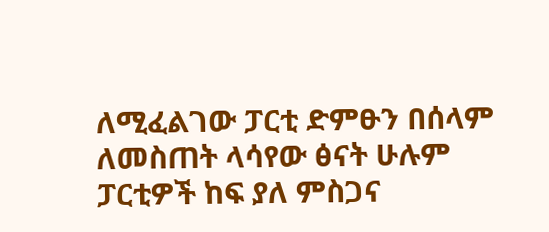ለሚፈልገው ፓርቲ ድምፁን በሰላም ለመስጠት ላሳየው ፅናት ሁሉም ፓርቲዎች ከፍ ያለ ምስጋና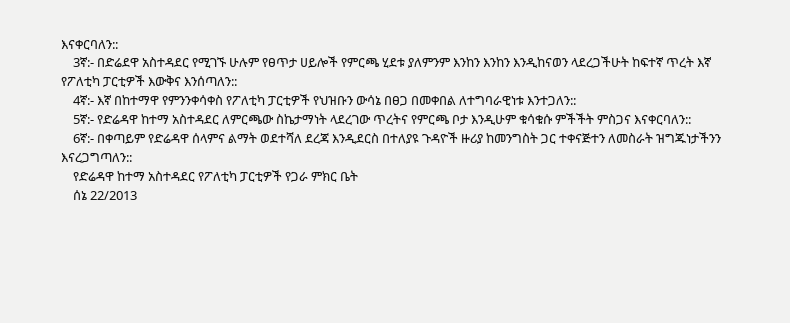እናቀርባለን::
    3ኛ:- በድሬደዋ አስተዳደር የሚገኙ ሁሉም የፀጥታ ሀይሎች የምርጫ ሂደቱ ያለምንም እንከን እንከን እንዲከናወን ላደረጋችሁት ከፍተኛ ጥረት እኛ የፖለቲካ ፓርቲዎች እውቅና እንሰጣለን::
    4ኛ:- እኛ በከተማዋ የምንንቀሳቀስ የፖለቲካ ፓርቲዎች የህዝቡን ውሳኔ በፀጋ በመቀበል ለተግባራዊነቱ እንተጋለን::
    5ኛ:- የድሬዳዋ ከተማ አስተዳደር ለምርጫው ስኬታማነት ላደረገው ጥረትና የምርጫ ቦታ እንዲሁም ቁሳቁሱ ምችችት ምስጋና እናቀርባለን::
    6ኛ:- በቀጣይም የድሬዳዋ ሰላምና ልማት ወደተሻለ ደረጃ እንዲደርስ በተለያዩ ጉዳዮች ዙሪያ ከመንግስት ጋር ተቀናጅተን ለመስራት ዝግጁነታችንን እናረጋግጣለን::
    የድሬዳዋ ከተማ አስተዳደር የፖለቲካ ፓርቲዎች የጋራ ምክር ቤት
    ሰኔ 22/2013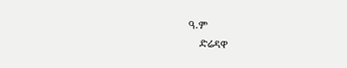ዓ.ም
    ድሬዳዋ